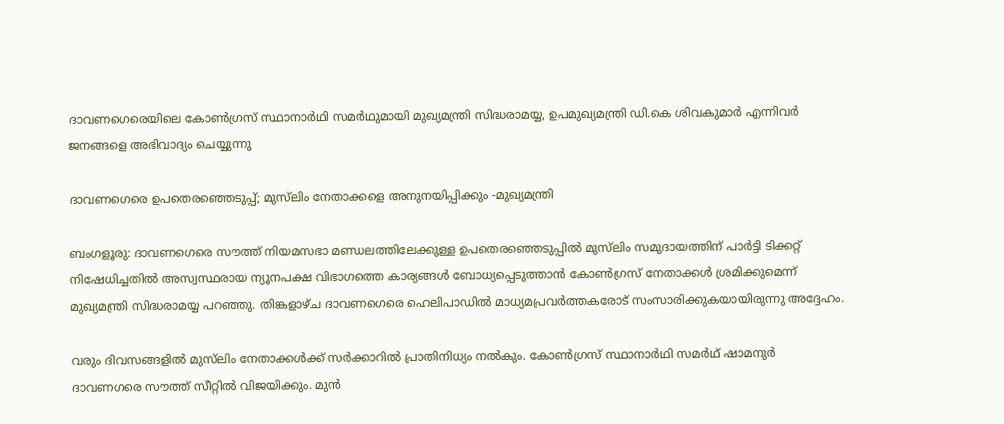ദാവണഗെരെയിലെ കോൺഗ്രസ് സ്ഥാനാർഥി സമർഥുമായി മുഖ്യമന്ത്രി സിദ്ധരാമയ്യ, ഉപമുഖ്യമന്ത്രി ഡി.കെ ശിവകുമാർ എന്നിവർ ജനങ്ങളെ അഭിവാദ്യം ചെയ്യുന്നു

ദാവണഗെരെ ഉപതെരഞ്ഞെടുപ്പ്; മുസ്‌ലിം നേതാക്കളെ അനുനയിപ്പിക്കും -മുഖ്യമന്ത്രി

ബംഗളൂരു: ദാവണഗെരെ സൗത്ത് നിയമസഭാ മണ്ഡലത്തിലേക്കുള്ള ഉപതെരഞ്ഞെടുപ്പിൽ മുസ്‌ലിം സമുദായത്തിന് പാർട്ടി ടിക്കറ്റ് നിഷേധിച്ചതിൽ അസ്വസ്ഥരായ ന്യൂനപക്ഷ വിഭാഗത്തെ കാര്യങ്ങൾ ബോധ്യപ്പെടുത്താൻ കോൺഗ്രസ് നേതാക്കൾ ശ്രമിക്കുമെന്ന് മുഖ്യമന്ത്രി സിദ്ധരാമയ്യ പറഞ്ഞു. തിങ്കളാഴ്ച ദാവണഗെരെ ഹെലിപാഡിൽ മാധ്യമപ്രവർത്തകരോട് സംസാരിക്കുകയായിരുന്നു അദ്ദേഹം.

വരും ദിവസങ്ങളിൽ മുസ്‌ലിം നേതാക്കൾക്ക് സർക്കാറിൽ പ്രാതിനിധ്യം നൽകും. കോൺഗ്രസ് സ്ഥാനാർഥി സമർഥ് ഷാമനുർ ദാവണഗരെ സൗത്ത് സീറ്റിൽ വിജയിക്കും. മുൻ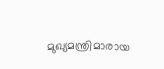മുഖ്യമന്ത്രിമാരായ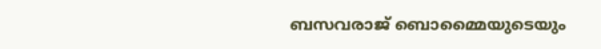ബസവരാജ് ബൊമ്മൈയുടെയും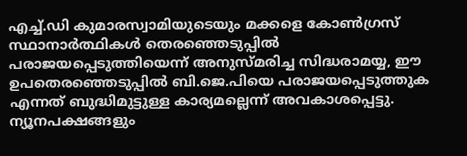എച്ച്‌.ഡി കുമാരസ്വാമിയുടെയും മക്കളെ കോൺഗ്രസ് സ്ഥാനാർത്ഥികൾ തെരഞ്ഞെടുപ്പിൽ പരാജയപ്പെടുത്തിയെന്ന് അനുസ്മരിച്ച സിദ്ധരാമയ്യ, ഈ ഉപതെരഞ്ഞെടുപ്പിൽ ബി.ജെ.പിയെ പരാജയപ്പെടുത്തുക എന്നത് ബുദ്ധിമുട്ടുള്ള കാര്യമല്ലെന്ന് അവകാശപ്പെട്ടു. ന്യൂനപക്ഷങ്ങളും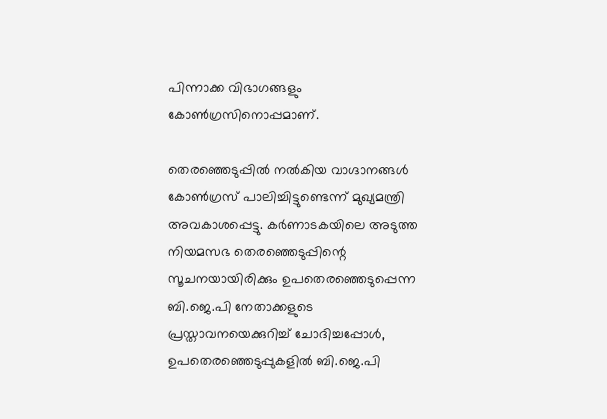പിന്നാക്ക വിഭാഗങ്ങളും കോൺഗ്രസിനൊപ്പമാണ്.

തെരഞ്ഞെടുപ്പിൽ നൽകിയ വാഗ്ദാനങ്ങൾ കോൺഗ്രസ് പാലിച്ചിട്ടുണ്ടെന്ന് മുഖ്യമന്ത്രി അവകാശപ്പെട്ടു. കർണാടകയിലെ അടുത്ത നിയമസഭ തെരഞ്ഞെടുപ്പിന്റെ സൂചനയായിരിക്കും ഉപതെരഞ്ഞെടുപ്പെന്ന ബി.ജെ.പി നേതാക്കളുടെ പ്രസ്താവനയെക്കുറിച്ച് ചോദിച്ചപ്പോൾ, ഉപതെരഞ്ഞെടുപ്പുകളിൽ ബി.ജെ.പി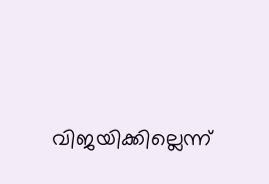വിജയിക്കില്ലെന്ന്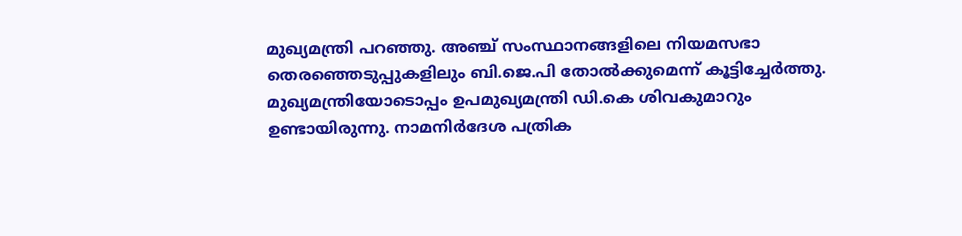മുഖ്യമന്ത്രി പറഞ്ഞു. അഞ്ച് സംസ്ഥാനങ്ങളിലെ നിയമസഭാ തെരഞ്ഞെടുപ്പുകളിലും ബി.ജെ.പി തോൽക്കുമെന്ന് കൂട്ടിച്ചേർത്തു. മുഖ്യമന്ത്രിയോടൊപ്പം ഉപമുഖ്യമന്ത്രി ഡി.കെ ശിവകുമാറും ഉണ്ടായിരുന്നു. നാമനിർദേശ പത്രിക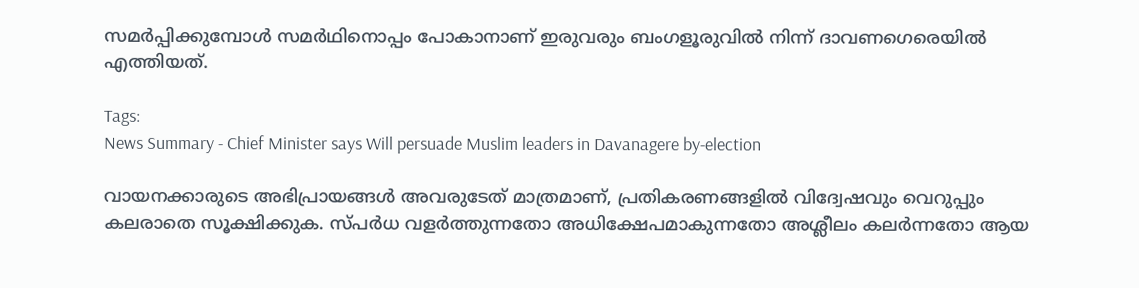സമർപ്പിക്കുമ്പോൾ സമർഥിനൊപ്പം പോകാനാണ് ഇരുവരും ബംഗളൂരുവിൽ നിന്ന് ദാവണഗെരെയിൽ എത്തിയത്.

Tags:
News Summary - Chief Minister says Will persuade Muslim leaders in Davanagere by-election

വായനക്കാരുടെ അഭിപ്രായങ്ങള്‍ അവരുടേത് മാത്രമാണ്, പ്രതികരണങ്ങളിൽ വിദ്വേഷവും വെറുപ്പും കലരാതെ സൂക്ഷിക്കുക. സ്പർധ വളർത്തുന്നതോ അധിക്ഷേപമാകുന്നതോ അശ്ലീലം കലർന്നതോ ആയ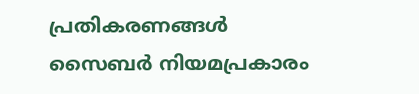പ്രതികരണങ്ങൾ സൈബർ നിയമപ്രകാരം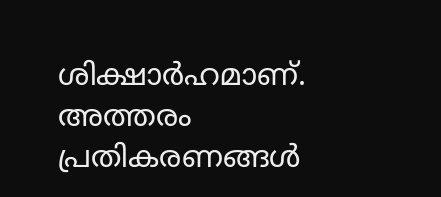ശിക്ഷാർഹമാണ്. അത്തരം പ്രതികരണങ്ങൾ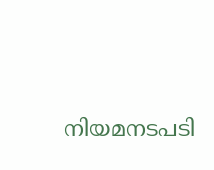നിയമനടപടി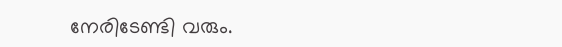നേരിടേണ്ടി വരും.